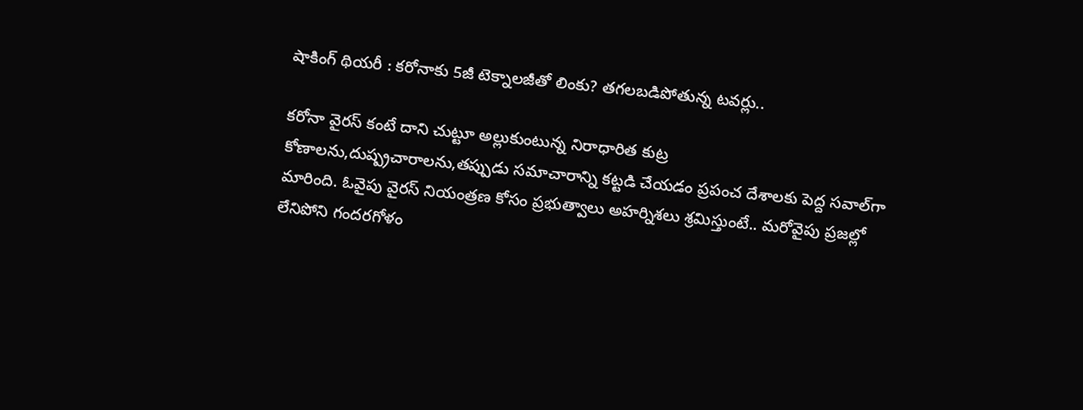షాకింగ్ థియరీ : కరోనాకు 5జీ టెక్నాలజీతో లింకు? తగలబడిపోతున్న టవర్లు..

కరోనా వైరస్ కంటే దాని చుట్టూ అల్లుకుంటున్న నిరాధారిత కుట్ర కోణాలను,దుష్ప్రచారాలను,తప్పుడు సమాచారాన్ని కట్టడి చేయడం ప్రపంచ దేశాలకు పెద్ద సవాల్‌గా మారింది. ఓవైపు వైరస్ నియంత్రణ కోసం ప్రభుత్వాలు అహర్నిశలు శ్రమిస్తుంటే.. మరోవైపు ప్రజల్లో లేనిపోని గందరగోళం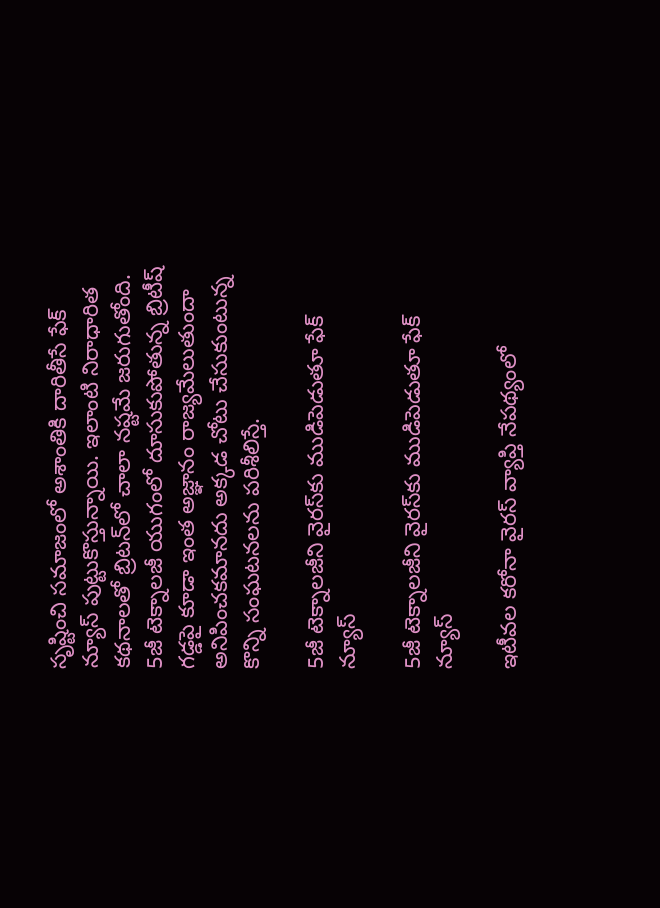సృష్టించి సమాజంలో అశాంతికి దారితీసే ఫేక్ న్యూస్ పుట్టుకొస్తున్నాయి. ఇలాంటి నిరాధారిత కథనాలతో బ్రిటన్‌లో చాలా నష్టమే జరుగుతోంది. 5జీ టెక్నాలజీ యుగంలో దూసుకుపోతున్న బ్రిటీష్ గడ్డపై కూడా ఇంత అజ్ఞానం రాజ్యమేలుతుందా అనిపించకమానదు అక్కడ చోటు చేసుకుంటున్న కొన్ని సంఘటనలను పరిశీలిస్తే.

5జీ టెక్నాలజీని వైరస్‌కు ముడిపెడుతూ ఫేక్ న్యూస్

5జీ టెక్నాలజీని వైరస్‌కు ముడిపెడుతూ ఫేక్ న్యూస్

ఇటీవల కరోనా వైరస్ వ్యాప్తి నేపథ్యంలో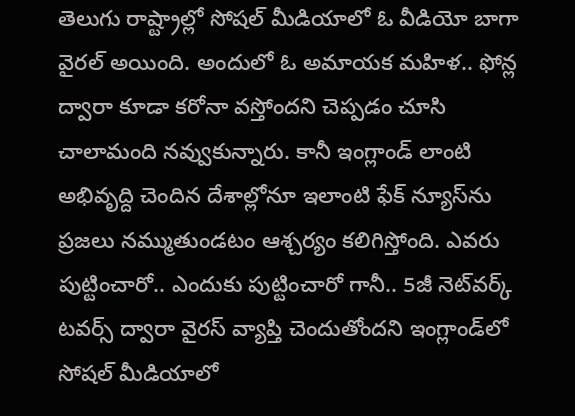తెలుగు రాష్ట్రాల్లో సోషల్ మీడియాలో ఓ వీడియో బాగా వైరల్ అయింది. అందులో ఓ అమాయక మహిళ.. ఫోన్ల ద్వారా కూడా కరోనా వస్తోందని చెప్పడం చూసి చాలామంది నవ్వుకున్నారు. కానీ ఇంగ్లాండ్‌ లాంటి అభివృద్ది చెందిన దేశాల్లోనూ ఇలాంటి ఫేక్ న్యూస్‌ను ప్రజలు నమ్ముతుండటం ఆశ్చర్యం కలిగిస్తోంది. ఎవరు పుట్టించారో.. ఎందుకు పుట్టించారో గానీ.. 5జీ నెట్‌వర్క్ టవర్స్ ద్వారా వైరస్ వ్యాప్తి చెందుతోందని ఇంగ్లాండ్‌లో సోషల్ మీడియాలో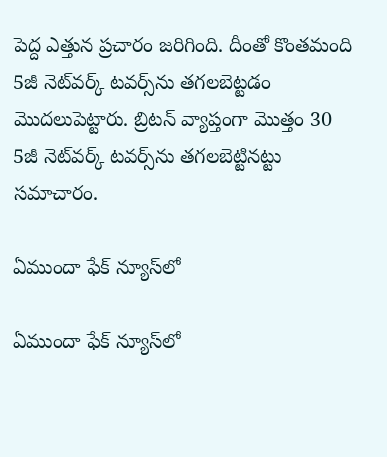పెద్ద ఎత్తున ప్రచారం జరిగింది. దీంతో కొంతమంది 5జీ నెట్‌వర్క్ టవర్స్‌ను తగలబెట్టడం మొదలుపెట్టారు. బ్రిటన్ వ్యాప్తంగా మొత్తం 30 5జీ నెట్‌వర్క్ టవర్స్‌ను తగలబెట్టినట్టు సమాచారం.

ఏముందా ఫేక్ న్యూస్‌లో

ఏముందా ఫేక్ న్యూస్‌లో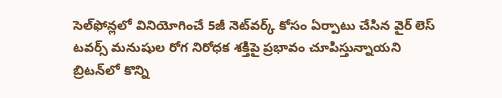సెల్‌ఫోన్లలో వినియోగించే 5జీ నెట్‌వర్క్ కోసం ఏర్పాటు చేసిన వైర్ లెస్ టవర్స్ మనుషుల రోగ నిరోధక శక్తిపై ప్రభావం చూపిస్తున్నాయని బ్రిటన్‌లో కొన్ని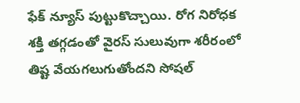ఫేక్ న్యూస్ పుట్టుకొచ్చాయి. రోగ నిరోధక శక్తి తగ్గడంతో వైరస్ సులువుగా శరీరంలో తిష్ట వేయగలుగుతోందని సోషల్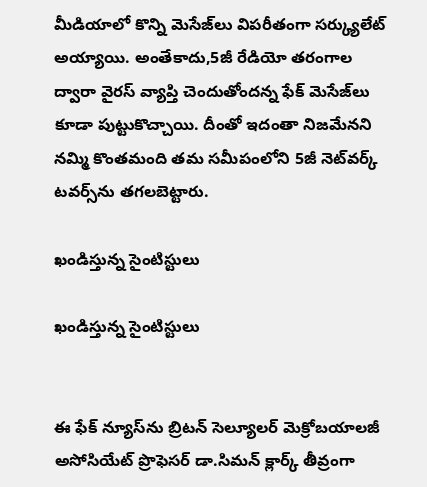మీడియాలో కొన్ని మెసేజ్‌లు విపరీతంగా సర్క్యులేట్ అయ్యాయి. అంతేకాదు,5జీ రేడియో తరంగాల ద్వారా వైరస్ వ్యాప్తి చెందుతోందన్న ఫేక్ మెసేజ్‌లు కూడా పుట్టుకొచ్చాయి. దీంతో ఇదంతా నిజమేనని నమ్మి కొంతమంది తమ సమీపంలోని 5జీ నెట్‌వర్క్ టవర్స్‌ను తగలబెట్టారు.

ఖండిస్తున్న సైంటిస్టులు

ఖండిస్తున్న సైంటిస్టులు


ఈ ఫేక్ న్యూస్‌ను బ్రిటన్ సెల్యూలర్ మెక్రోబయాలజీ అసోసియేట్ ప్రొఫెసర్ డా.సిమన్ క్లార్క్ తీవ్రంగా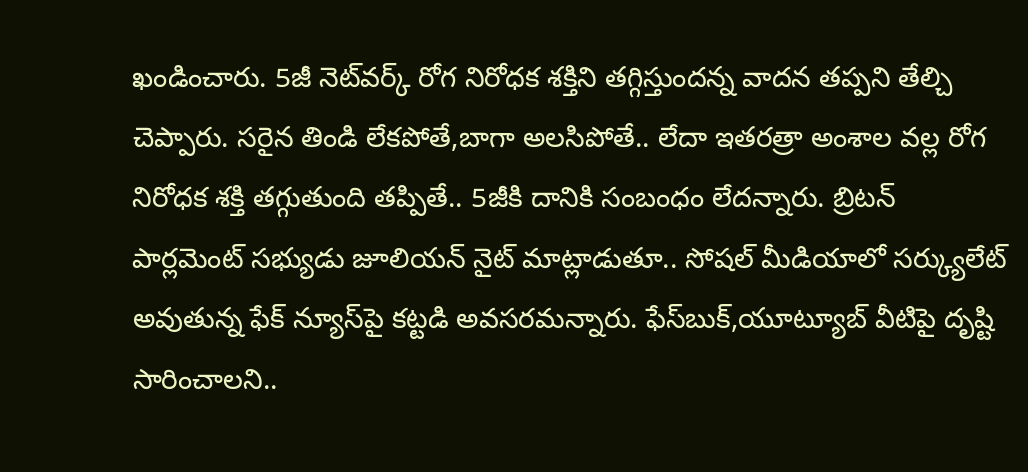ఖండించారు. 5జీ నెట్‌వర్క్ రోగ నిరోధక శక్తిని తగ్గిస్తుందన్న వాదన తప్పని తేల్చి చెప్పారు. సరైన తిండి లేకపోతే,బాగా అలసిపోతే.. లేదా ఇతరత్రా అంశాల వల్ల రోగ నిరోధక శక్తి తగ్గుతుంది తప్పితే.. 5జీకి దానికి సంబంధం లేదన్నారు. బ్రిటన్ పార్లమెంట్ సభ్యుడు జూలియన్ నైట్ మాట్లాడుతూ.. సోషల్ మీడియాలో సర్క్యులేట్ అవుతున్న ఫేక్ న్యూస్‌పై కట్టడి అవసరమన్నారు. ఫేస్‌బుక్,యూట్యూబ్ వీటిపై దృష్టి సారించాలని..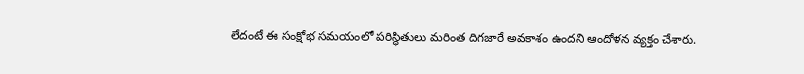లేదంటే ఈ సంక్షోభ సమయంలో పరిస్థితులు మరింత దిగజారే అవకాశం ఉందని ఆందోళన వ్యక్తం చేశారు.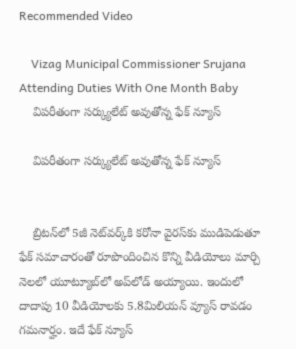Recommended Video

    Vizag Municipal Commissioner Srujana Attending Duties With One Month Baby
    విపరీతంగా సర్క్యులేట్ అవుతోన్న ఫేక్ న్యూస్

    విపరీతంగా సర్క్యులేట్ అవుతోన్న ఫేక్ న్యూస్


    బ్రిటన్‌లో 5జీ నెట్‌వర్క్‌కి కరోనా వైరస్‌కు ముడిపెడుతూ ఫేక్ సమాచారంతో రూపొందించిన కొన్ని వీడియోలు మార్చి నెలలో యూట్యూబ్‌లో అప్‌లోడ్ అయ్యాయి. ఇందులో దాదాపు 10 వీడియోలకు 5.8మిలియన్ వ్యూస్ రావడం గమనార్హం. ఇదే ఫేక్ న్యూస్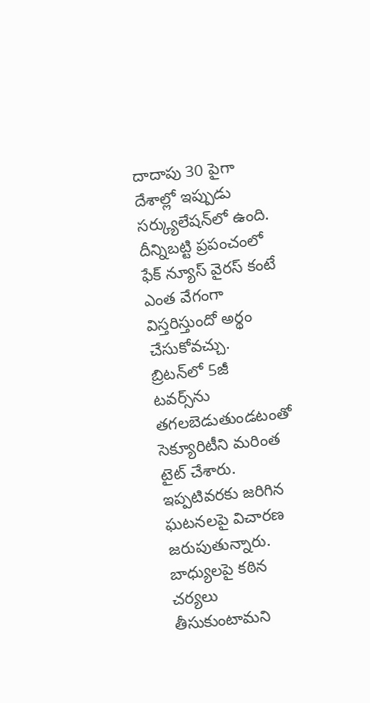దాదాపు 30 పైగా దేశాల్లో ఇప్పుడు సర్క్యులేషన్‌లో ఉంది. దీన్నిబట్టి ప్రపంచంలో ఫేక్ న్యూస్ వైరస్ కంటే ఎంత వేగంగా విస్తరిస్తుందో అర్థం చేసుకోవచ్చు. బ్రిటన్‌లో 5జీ టవర్స్‌ను తగలబెడుతుండటంతో సెక్యూరిటీని మరింత టైట్ చేశారు. ఇప్పటివరకు జరిగిన ఘటనలపై విచారణ జరుపుతున్నారు. బాధ్యులపై కఠిన చర్యలు తీసుకుంటామని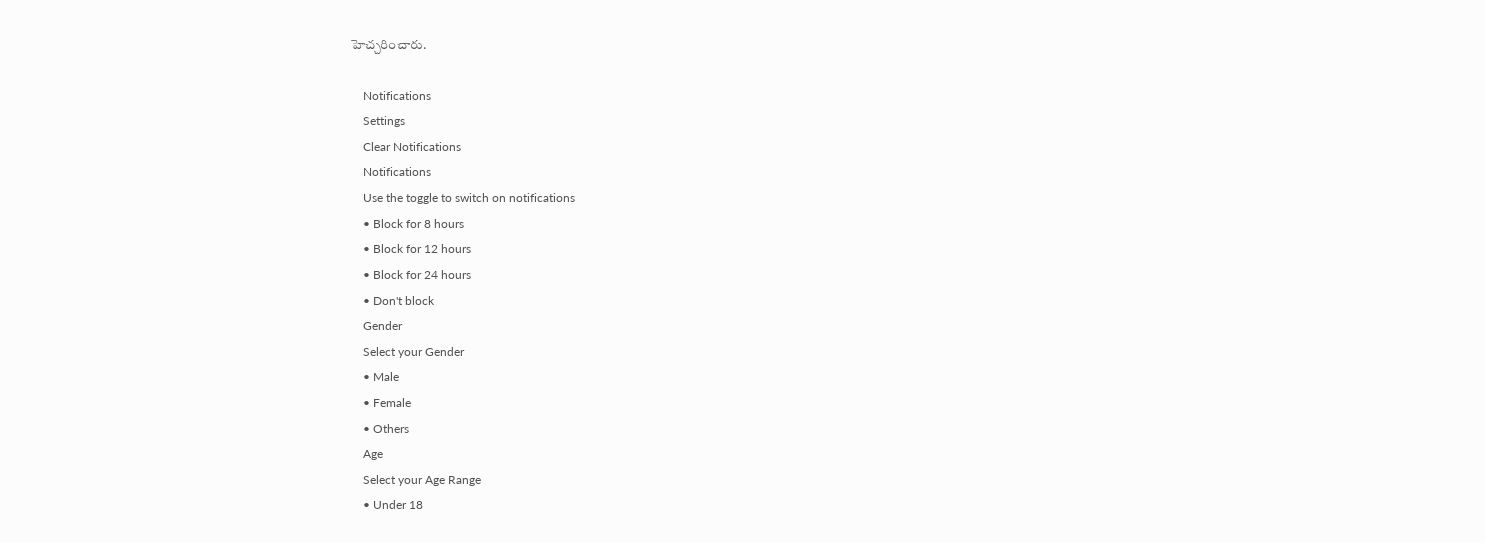హెచ్చరించారు.

    Notifications
    Settings
    Clear Notifications
    Notifications
    Use the toggle to switch on notifications
    • Block for 8 hours
    • Block for 12 hours
    • Block for 24 hours
    • Don't block
    Gender
    Select your Gender
    • Male
    • Female
    • Others
    Age
    Select your Age Range
    • Under 18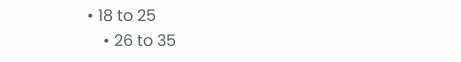• 18 to 25
    • 26 to 35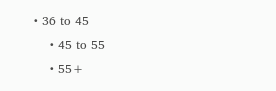• 36 to 45
    • 45 to 55
    • 55+